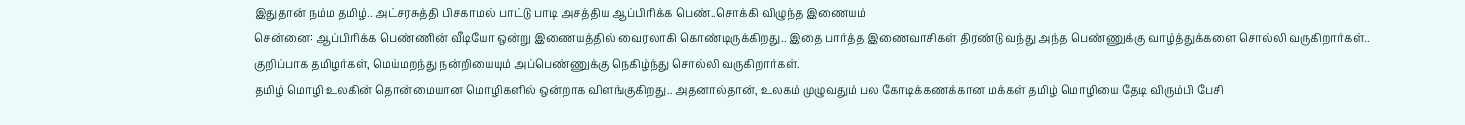இதுதான் நம்ம தமிழ்.. அட்சரசுத்தி பிசகாமல் பாட்டு பாடி அசத்திய ஆப்பிரிக்க பெண்..சொக்கி விழுந்த இணையம்
சென்னை: ஆப்பிரிக்க பெண்ணின் வீடியோ ஒன்று இணையத்தில் வைரலாகி கொண்டிருக்கிறது.. இதை பார்த்த இணைவாசிகள் திரண்டு வந்து அந்த பெண்ணுக்கு வாழ்த்துக்களை சொல்லி வருகிறார்கள்.. குறிப்பாக தமிழர்கள், மெய்மறந்து நன்றியையும் அப்பெண்ணுக்கு நெகிழ்ந்து சொல்லி வருகிறார்கள்.
தமிழ் மொழி உலகின் தொன்மையான மொழிகளில் ஒன்றாக விளங்குகிறது.. அதனால்தான், உலகம் முழுவதும் பல கோடிக்கணக்கான மக்கள் தமிழ் மொழியை தேடி விரும்பி பேசி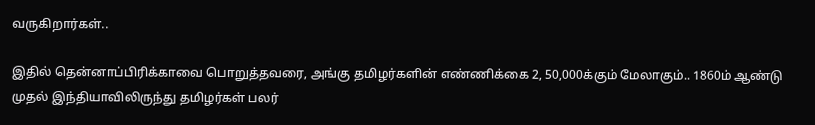வருகிறார்கள்..

இதில் தென்னாப்பிரிக்காவை பொறுத்தவரை, அங்கு தமிழர்களின் எண்ணிக்கை 2, 50,000க்கும் மேலாகும்.. 1860ம் ஆண்டு முதல் இந்தியாவிலிருந்து தமிழர்கள் பலர்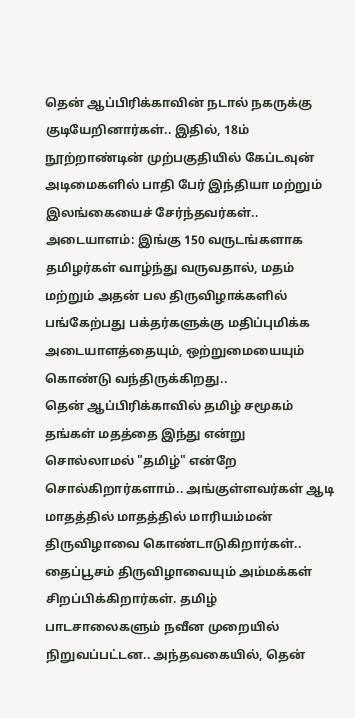தென் ஆப்பிரிக்காவின் நடால் நகருக்கு குடியேறினார்கள்.. இதில், 18ம் நூற்றாண்டின் முற்பகுதியில் கேப்டவுன் அடிமைகளில் பாதி பேர் இந்தியா மற்றும் இலங்கையைச் சேர்ந்தவர்கள்..
அடையாளம்: இங்கு 150 வருடங்களாக தமிழர்கள் வாழ்ந்து வருவதால், மதம் மற்றும் அதன் பல திருவிழாக்களில் பங்கேற்பது பக்தர்களுக்கு மதிப்புமிக்க அடையாளத்தையும், ஒற்றுமையையும் கொண்டு வந்திருக்கிறது..
தென் ஆப்பிரிக்காவில் தமிழ் சமூகம் தங்கள் மதத்தை இந்து என்று சொல்லாமல் "தமிழ்" என்றே சொல்கிறார்களாம்.. அங்குள்ளவர்கள் ஆடி மாதத்தில் மாதத்தில் மாரியம்மன் திருவிழாவை கொண்டாடுகிறார்கள்.. தைப்பூசம் திருவிழாவையும் அம்மக்கள் சிறப்பிக்கிறார்கள். தமிழ் பாடசாலைகளும் நவீன முறையில் நிறுவப்பட்டன.. அந்தவகையில், தென்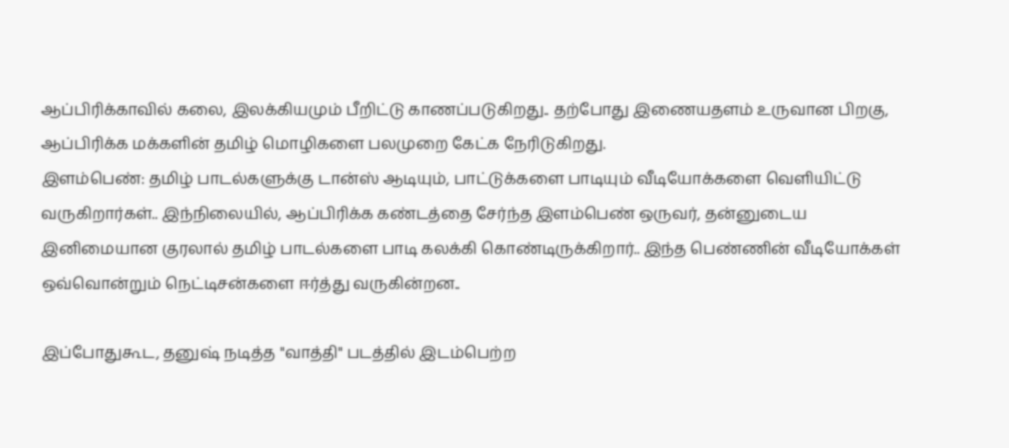ஆப்பிரிக்காவில் கலை, இலக்கியமும் பீறிட்டு காணப்படுகிறது.. தற்போது இணையதளம் உருவான பிறகு, ஆப்பிரிக்க மக்களின் தமிழ் மொழிகளை பலமுறை கேட்க நேரிடுகிறது.
இளம்பெண்: தமிழ் பாடல்களுக்கு டான்ஸ் ஆடியும், பாட்டுக்களை பாடியும் வீடியோக்களை வெளியிட்டு வருகிறார்கள்.. இந்நிலையில், ஆப்பிரிக்க கண்டத்தை சேர்ந்த இளம்பெண் ஒருவர், தன்னுடைய இனிமையான குரலால் தமிழ் பாடல்களை பாடி கலக்கி கொண்டிருக்கிறார்.. இந்த பெண்ணின் வீடியோக்கள் ஒவ்வொன்றும் நெட்டிசன்களை ஈர்த்து வருகின்றன..

இப்போதுகூட, தனுஷ் நடித்த "வாத்தி" படத்தில் இடம்பெற்ற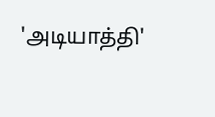'அடியாத்தி'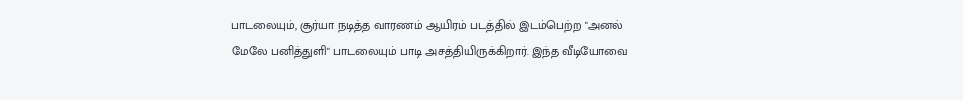பாடலையும், சூர்யா நடித்த வாரணம் ஆயிரம் படத்தில் இடம்பெற்ற "அனல் மேலே பனித்துளி" பாடலையும் பாடி அசத்தியிருக்கிறார். இந்த வீடியோவை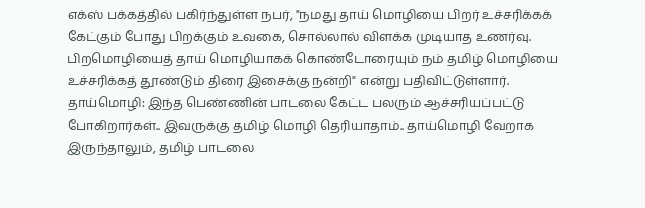எக்ஸ் பக்கத்தில் பகிர்ந்துள்ள நபர், "நமது தாய் மொழியை பிறர் உச்சரிக்கக் கேட்கும் போது பிறக்கும் உவகை, சொல்லால் விளக்க முடியாத உணர்வு. பிறமொழியைத் தாய் மொழியாகக் கொண்டோரையும் நம் தமிழ் மொழியை உச்சரிக்கத் தூண்டும் திரை இசைக்கு நன்றி" என்று பதிவிட்டுள்ளார்.
தாய்மொழி: இந்த பெண்ணின் பாடலை கேட்ட பலரும் ஆச்சரியப்பட்டு போகிறார்கள்.. இவருக்கு தமிழ் மொழி தெரியாதாம்.. தாய்மொழி வேறாக இருந்தாலும், தமிழ் பாடலை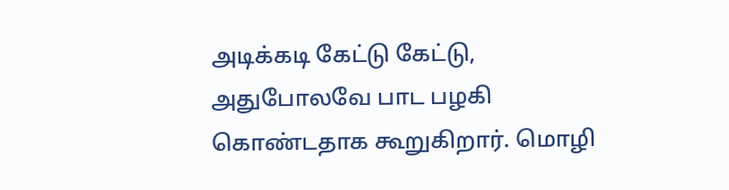அடிக்கடி கேட்டு கேட்டு, அதுபோலவே பாட பழகி கொண்டதாக கூறுகிறார். மொழி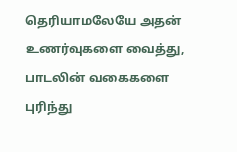தெரியாமலேயே அதன் உணர்வுகளை வைத்து, பாடலின் வகைகளை புரிந்து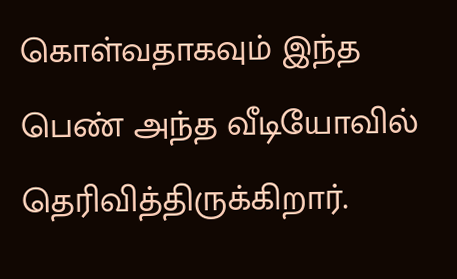கொள்வதாகவும் இந்த பெண் அந்த வீடியோவில் தெரிவித்திருக்கிறார்.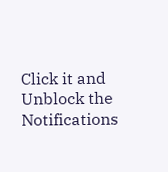Click it and Unblock the Notifications